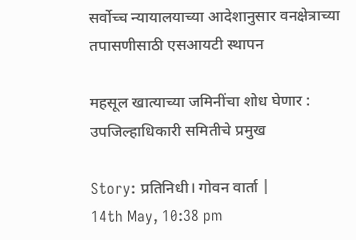सर्वोच्च न्यायालयाच्या आदेशानुसार वनक्षेत्राच्या तपासणीसाठी एसआयटी स्थापन

महसूल खात्याच्या जमिनींचा शोध घेणार : उपजिल्हाधिकारी समितीचे प्रमुख

Story: प्रतिनिधी। गोवन वार्ता |
14th May, 10:38 pm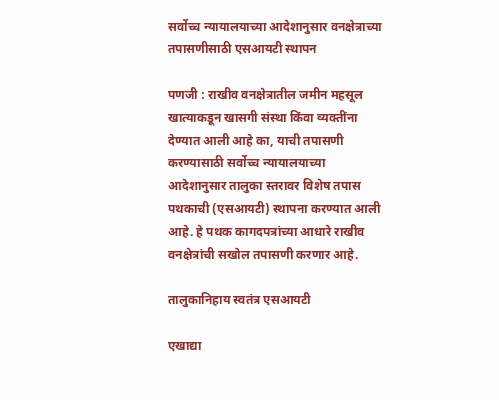सर्वोच्च न्यायालयाच्या आदेशानुसार वनक्षेत्राच्या तपासणीसाठी एसआयटी स्थापन

पणजी : राखीव वनक्षेत्रातील जमीन महसूल खात्याकडून खासगी संस्था किंवा व्यक्तींना देण्यात आली आहे का, याची तपासणी करण्यासाठी सर्वोच्च न्यायालयाच्या आदेशानुसार तालुका स्तरावर विशेष तपास पथकाची (एसआयटी) स्थापना करण्यात आली आहे. हे पथक कागदपत्रांच्या आधारे राखीव वनक्षेत्रांची सखोल तपासणी करणार आहे.

तालुकानिहाय स्वतंत्र एसआयटी

एखाद्या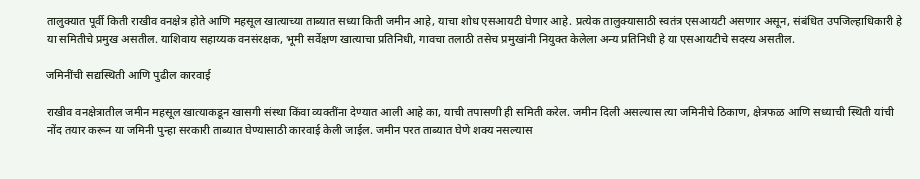तालुक्यात पूर्वी किती राखीव वनक्षेत्र होते आणि महसूल खात्याच्या ताब्यात सध्या किती जमीन आहे, याचा शोध एसआयटी घेणार आहे. प्रत्येक तालुक्यासाठी स्वतंत्र एसआयटी असणार असून, संबंधित उपजिल्हाधिकारी हे या समितीचे प्रमुख असतील. याशिवाय सहाय्यक वनसंरक्षक, भूमी सर्वेक्षण खात्याचा प्रतिनिधी, गावचा तलाठी तसेच प्रमुखांनी नियुक्त केलेला अन्य प्रतिनिधी हे या एसआयटीचे सदस्य असतील.

जमिनींची सद्यस्थिती आणि पुढील कारवाई

राखीव वनक्षेत्रातील जमीन महसूल खात्याकडून खासगी संस्था किंवा व्यक्तींना देण्यात आली आहे का, याची तपासणी ही समिती करेल. जमीन दिली असल्यास त्या जमिनीचे ठिकाण, क्षेत्रफळ आणि सध्याची स्थिती यांची नोंद तयार करून या जमिनी पुन्हा सरकारी ताब्यात घेण्यासाठी कारवाई केली जाईल. जमीन परत ताब्यात घेणे शक्य नसल्यास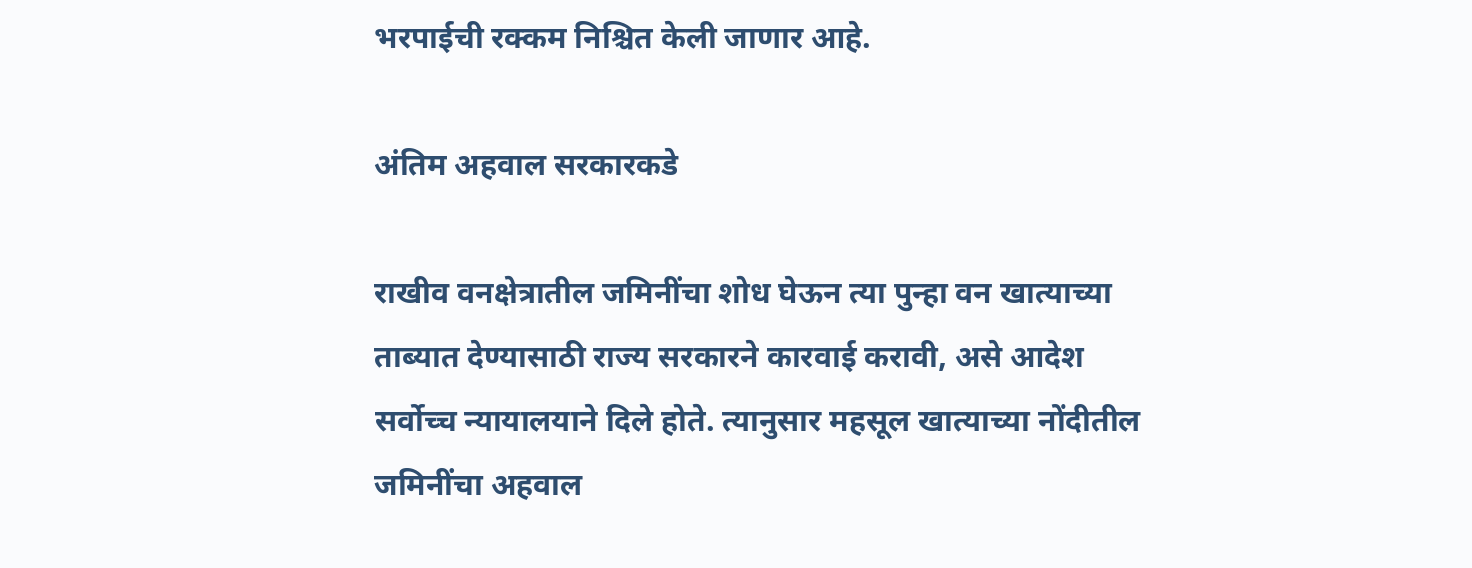भरपाईची रक्कम निश्चित केली जाणार आहे.

अंतिम अहवाल सरकारकडे

राखीव वनक्षेत्रातील जमिनींचा शोध घेऊन त्या पुन्हा वन खात्याच्या ताब्यात देण्यासाठी राज्य सरकारने कारवाई करावी, असे आदेश सर्वोच्च न्यायालयाने दिले होते. त्यानुसार महसूल खात्याच्या नोंदीतील जमिनींचा अहवाल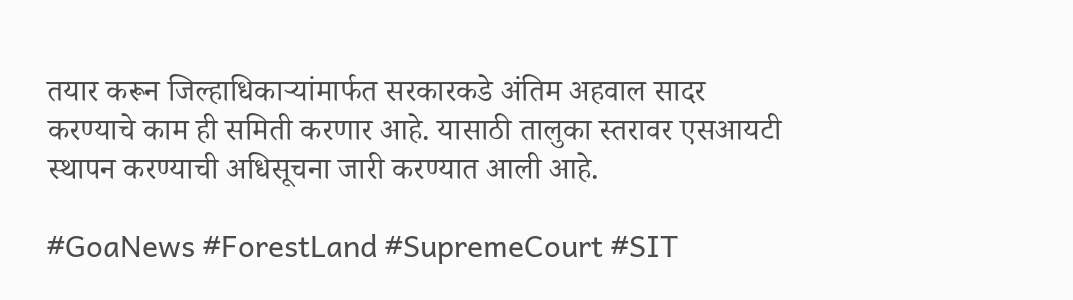तयार करून जिल्हाधिकाऱ्यांमार्फत सरकारकडे अंतिम अहवाल सादर करण्याचे काम ही समिती करणार आहे. यासाठी तालुका स्तरावर एसआयटी स्थापन करण्याची अधिसूचना जारी करण्यात आली आहे.

#GoaNews #ForestLand #SupremeCourt #SIT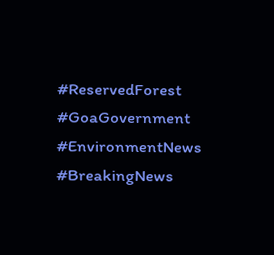#ReservedForest #GoaGovernment #EnvironmentNews #BreakingNews